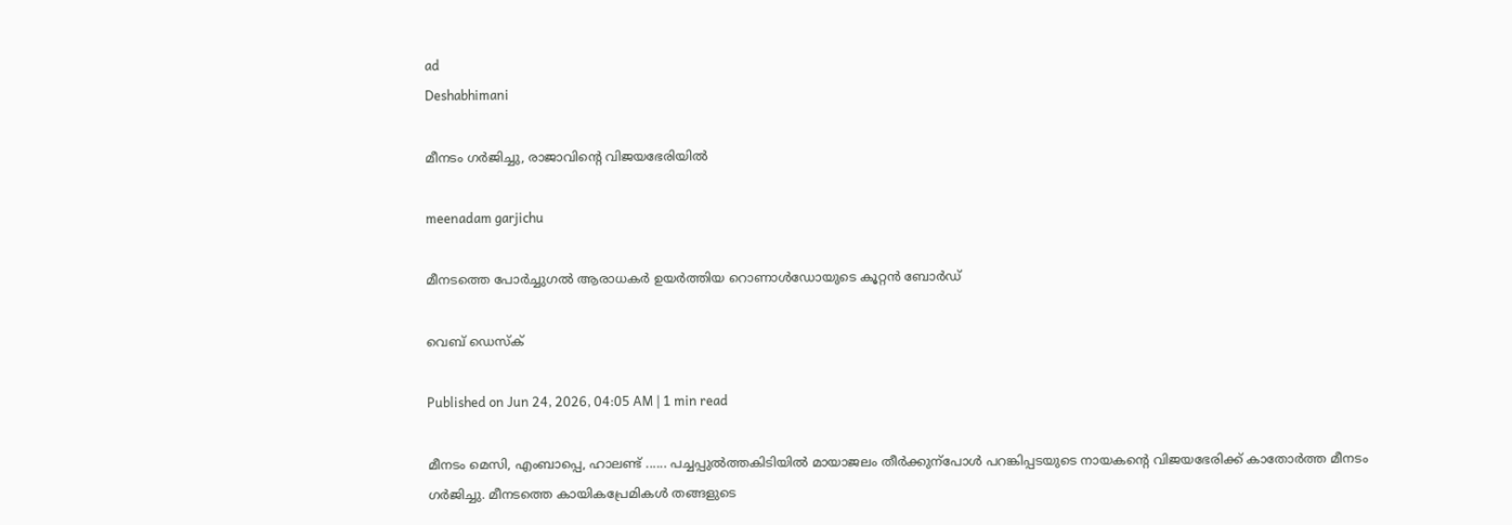ad
Deshabhimani

മീനടം ഗർജിച്ചു, രാജാവിന്റെ വിജയഭേരിയിൽ

meenadam garjichu

മീനടത്തെ പോർച്ചുഗൽ ആരാധകർ ഉയർത്തിയ റൊണാൾഡോയുടെ കൂറ്റൻ ബോർഡ്

വെബ് ഡെസ്ക്

Published on Jun 24, 2026, 04:05 AM | 1 min read

മീനടം മെസി, എംബാപ്പെ, ഹാലണ്ട്‌ ...... പച്ചപ്പുൽത്തകിടിയിൽ മായാജലം തീർക്കുന്പോൾ പറങ്കിപ്പടയുടെ നായകന്റെ വിജയഭേരിക്ക്‌ കാതോർത്ത മീനടം ഗർജിച്ചു. മീനടത്തെ കായികപ്രേമികൾ തങ്ങളുടെ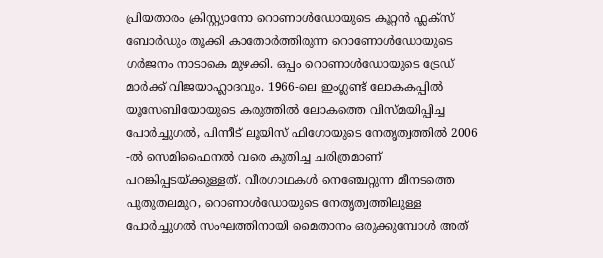പ്രിയതാരം ക്രിസ്റ്റ്യാനോ റൊണാൾഡോയുടെ കൂറ്റൻ ഫ്ലക്സ് ബോർഡും തൂക്കി കാതോർത്തിരുന്ന റൊണോൾഡോയുടെ ഗർജനം നാടാകെ മുഴക്കി. ഒപ്പം റൊണാൾഡോയുടെ ട്രേഡ്‌ മാർക്ക്‌ വിജയാഹ്ലാദവും. 1966-ലെ ഇംഗ്ലണ്ട് ലോകകപ്പിൽ യൂസേബിയോയുടെ കരുത്തിൽ ലോകത്തെ വിസ്മയിപ്പിച്ച പോർച്ചുഗൽ, പിന്നീട് ലൂയിസ് ഫിഗോയുടെ നേതൃത്വത്തിൽ 2006 -ൽ സെമിഫൈനൽ വരെ കുതിച്ച ചരിത്രമാണ്‌ പറങ്കിപ്പടയ്‌ക്കുള്ളത്‌. വീരഗാഥകൾ നെഞ്ചേറ്റുന്ന മീനടത്തെ പുതുതലമുറ, റൊണാൾഡോയുടെ നേതൃത്വത്തിലുള്ള പോർച്ചുഗൽ സംഘത്തിനായി മൈതാനം ഒരുക്കുമ്പോൾ അത്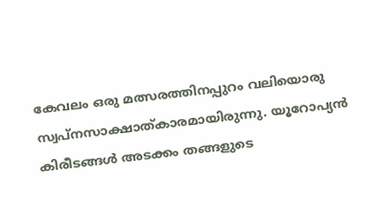കേവലം ഒരു മത്സരത്തിനപ്പുറം വലിയൊരു സ്വപ്നസാക്ഷാത്കാരമായിരുന്നു. യൂറോപ്യൻ കിരീടങ്ങൾ അടക്കം തങ്ങളുടെ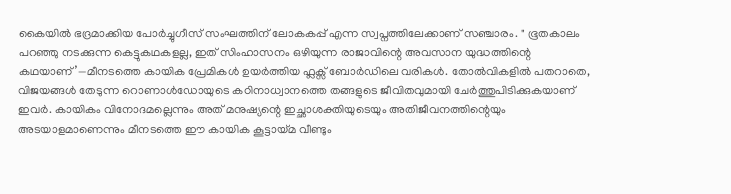കൈയിൽ ഭദ്രമാക്കിയ പോർച്ചുഗീസ് സംഘത്തിന് ലോകകപ്പ് എന്ന സ്വപ്നത്തിലേക്കാണ്‌ സഞ്ചാരം. " ഭൂതകാലം പറഞ്ഞു നടക്കുന്ന കെട്ടുകഥകളല്ല, ഇത് സിംഹാസനം ഒഴിയുന്ന രാജാവിന്റെ അവസാന യുദ്ധത്തിന്റെ കഥയാണ്’—മീനടത്തെ കായിക പ്രേമികൾ ഉയർത്തിയ ഫ്ലക്സ് ബോർഡിലെ വരികൾ. തോൽവികളിൽ പതറാതെ, വിജയങ്ങൾ തേടുന്ന റൊണാൾഡോയുടെ കഠിനാധ്വാനത്തെ തങ്ങളുടെ ജീവിതവുമായി ചേർത്തുപിടിക്കുകയാണ് ഇവർ. കായികം വിനോദമല്ലെന്നും അത് മനുഷ്യന്റെ ഇച്ഛാശക്തിയുടെയും അതിജീവനത്തിന്റെയും അടയാളമാണെന്നും മീനടത്തെ ഈ കായിക കൂട്ടായ്മ വീണ്ടും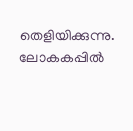തെളിയിക്കുന്നു. ലോകകപ്പിൽ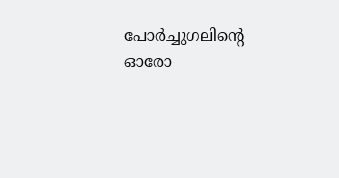പോർച്ചുഗലിന്റെ ഓരോ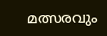മത്സരവും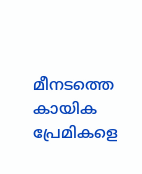മീനടത്തെ കായിക പ്രേമികളെ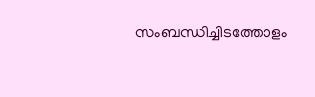സംബന്ധിച്ചിടത്തോളം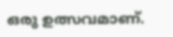ഒരു ഉത്സവമാണ്.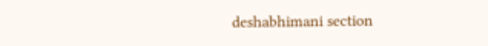deshabhimani section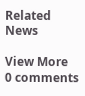Related News

View More
0 comments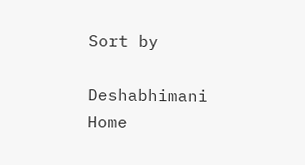Sort by

Deshabhimani
Home